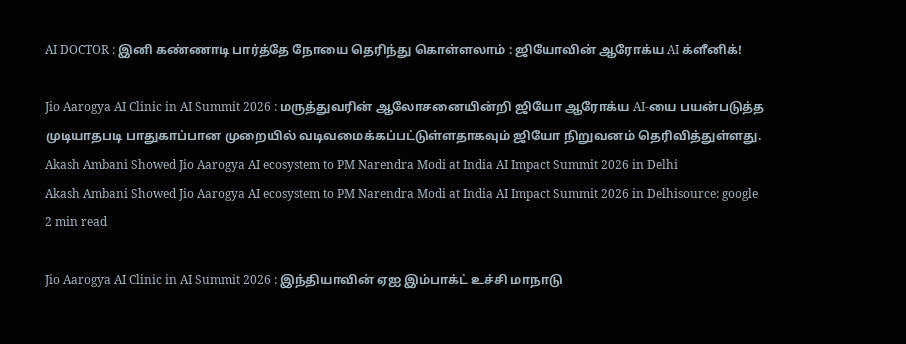AI DOCTOR : இனி கண்ணாடி பார்த்தே நோயை தெரிந்து கொள்ளலாம் : ஜியோவின் ஆரோக்ய AI க்ளீனிக்!

Jio Aarogya AI Clinic in AI Summit 2026 : மருத்துவரின் ஆலோசனையின்றி ஜியோ ஆரோக்ய AI-யை பயன்படுத்த முடியாதபடி பாதுகாப்பான முறையில் வடிவமைக்கப்பட்டுள்ளதாகவும் ஜியோ நிறுவனம் தெரிவித்துள்ளது.
Akash Ambani Showed Jio Aarogya AI ecosystem to PM Narendra Modi at India AI Impact Summit 2026 in Delhi
Akash Ambani Showed Jio Aarogya AI ecosystem to PM Narendra Modi at India AI Impact Summit 2026 in Delhisource: google
2 min read

Jio Aarogya AI Clinic in AI Summit 2026 : இந்தியாவின் ஏஐ இம்பாக்ட் உச்சி மாநாடு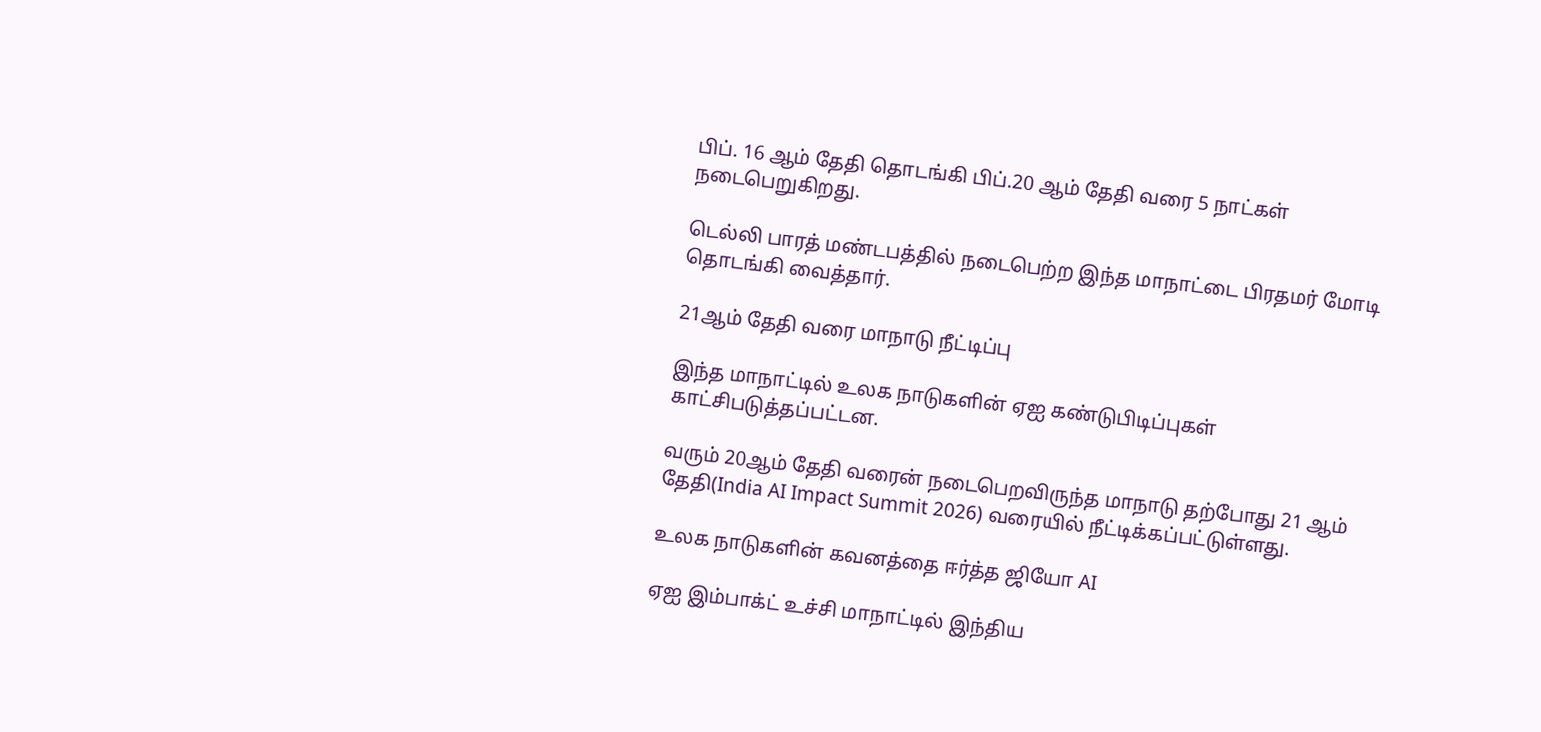பிப். 16 ஆம் தேதி தொடங்கி பிப்.20 ஆம் தேதி வரை 5 நாட்கள் நடைபெறுகிறது.

டெல்லி பாரத் மண்டபத்தில் நடைபெற்ற இந்த மாநாட்டை பிரதமர் மோடி தொடங்கி வைத்தார்.

21ஆம் தேதி வரை மாநாடு நீட்டிப்பு

இந்த மாநாட்டில் உலக நாடுகளின் ஏஐ கண்டுபிடிப்புகள் காட்சிபடுத்தப்பட்டன.

வரும் 20ஆம் தேதி வரைன் நடைபெறவிருந்த மாநாடு தற்போது 21 ஆம் தேதி(India AI Impact Summit 2026) வரையில் நீட்டிக்கப்பட்டுள்ளது.

உலக நாடுகளின் கவனத்தை ஈர்த்த ஜியோ AI

ஏஐ இம்பாக்ட் உச்சி மாநாட்டில் இந்திய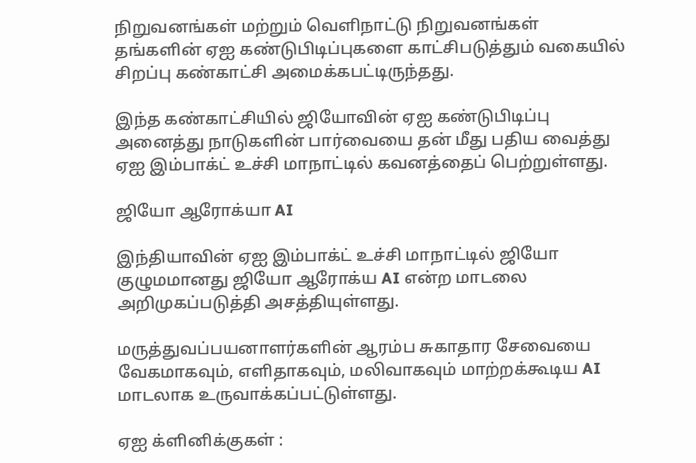நிறுவனங்கள் மற்றும் வெளிநாட்டு நிறுவனங்கள் தங்களின் ஏஐ கண்டுபிடிப்புகளை காட்சிபடுத்தும் வகையில் சிறப்பு கண்காட்சி அமைக்கபட்டிருந்தது.

இந்த கண்காட்சியில் ஜியோவின் ஏஐ கண்டுபிடிப்பு அனைத்து நாடுகளின் பார்வையை தன் மீது பதிய வைத்து ஏஐ இம்பாக்ட் உச்சி மாநாட்டில் கவனத்தைப் பெற்றுள்ளது.

ஜியோ ஆரோக்யா AI

இந்தியாவின் ஏஐ இம்பாக்ட் உச்சி மாநாட்டில் ஜியோ குழுமமானது ஜியோ ஆரோக்ய AI என்ற மாடலை அறிமுகப்படுத்தி அசத்தியுள்ளது.

மருத்துவப்பயனாளர்களின் ஆரம்ப சுகாதார சேவையை வேகமாகவும், எளிதாகவும், மலிவாகவும் மாற்றக்கூடிய AI மாடலாக உருவாக்கப்பட்டுள்ளது.

ஏஐ க்ளினிக்குகள் :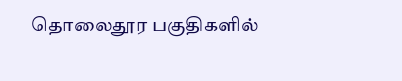தொலைதூர பகுதிகளில்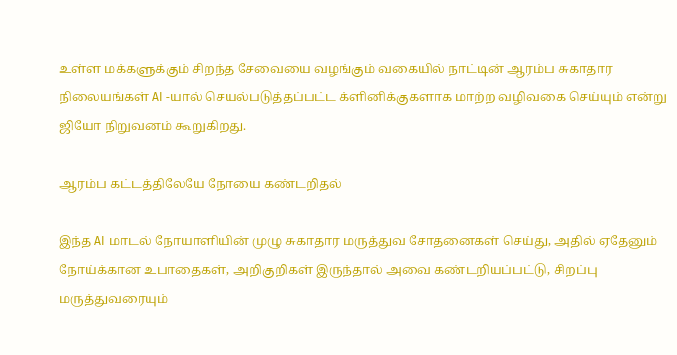உள்ள மக்களுக்கும் சிறந்த சேவையை வழங்கும் வகையில் நாட்டின் ஆரம்ப சுகாதார நிலையங்கள் AI -யால் செயல்படுத்தப்பட்ட க்ளினிக்குகளாக மாற்ற வழிவகை செய்யும் என்று ஜியோ நிறுவனம் கூறுகிறது.

ஆரம்ப கட்டத்திலேயே நோயை கண்டறிதல்

இந்த AI மாடல் நோயாளியின் முழு சுகாதார மருத்துவ சோதனைகள் செய்து, அதில் ஏதேனும் நோய்க்கான உபாதைகள், அறிகுறிகள் இருந்தால் அவை கண்டறியப்பட்டு, சிறப்பு மருத்துவரையும்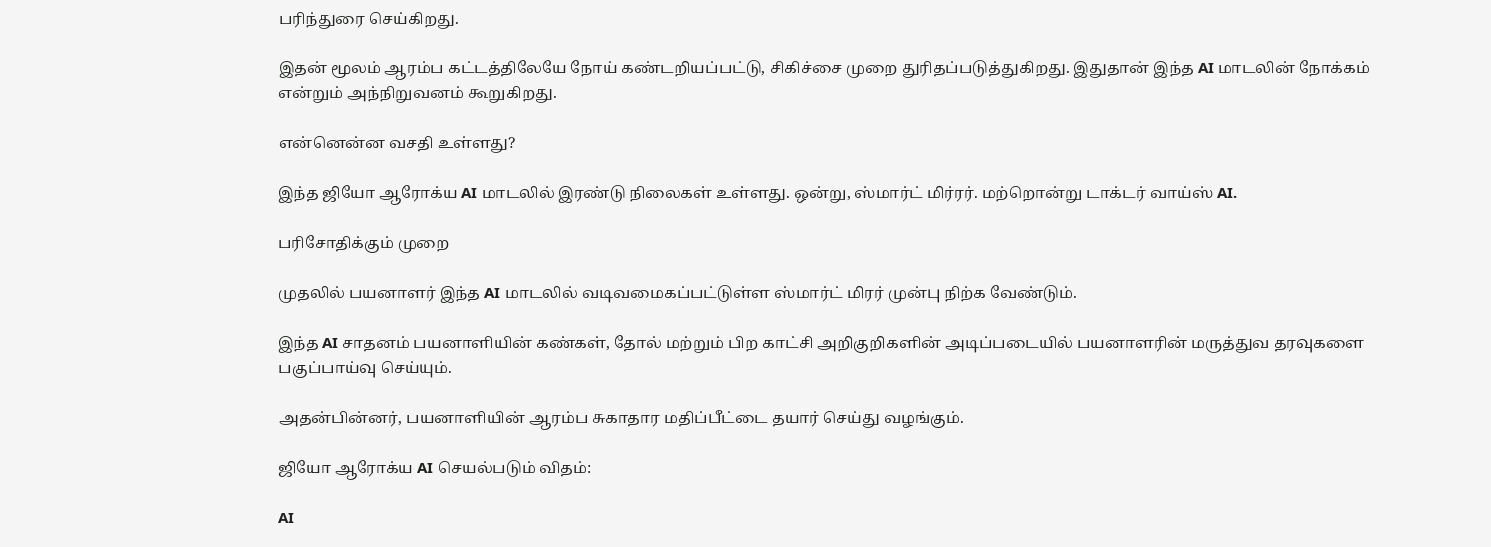பரிந்துரை செய்கிறது.

இதன் மூலம் ஆரம்ப கட்டத்திலேயே நோய் கண்டறியப்பட்டு, சிகிச்சை முறை துரிதப்படுத்துகிறது. இதுதான் இந்த AI மாடலின் நோக்கம் என்றும் அந்நிறுவனம் கூறுகிறது.

என்னென்ன வசதி உள்ளது?

இந்த ஜியோ ஆரோக்ய AI மாடலில் இரண்டு நிலைகள் உள்ளது. ஒன்று, ஸ்மார்ட் மிர்ரர். மற்றொன்று டாக்டர் வாய்ஸ் AI.

பரிசோதிக்கும் முறை

முதலில் பயனாளர் இந்த AI மாடலில் வடிவமைகப்பட்டுள்ள ஸ்மார்ட் மிரர் முன்பு நிற்க வேண்டும்.

இந்த AI சாதனம் பயனாளியின் கண்கள், தோல் மற்றும் பிற காட்சி அறிகுறிகளின் அடிப்படையில் பயனாளரின் மருத்துவ தரவுகளை பகுப்பாய்வு செய்யும்.

அதன்பின்னர், பயனாளியின் ஆரம்ப சுகாதார மதிப்பீட்டை தயார் செய்து வழங்கும்.

ஜியோ ஆரோக்ய AI செயல்படும் விதம்:

AI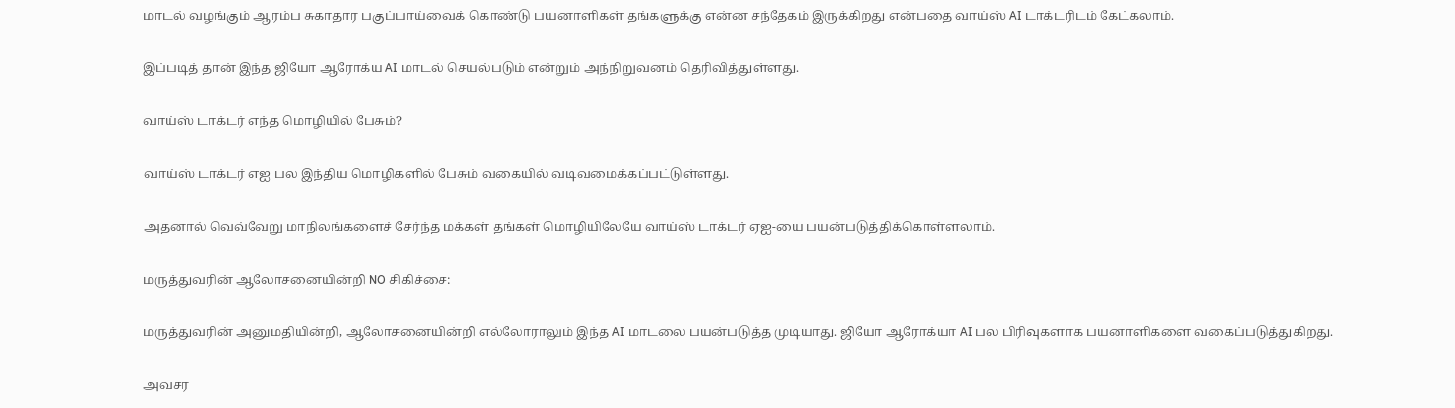மாடல் வழங்கும் ஆரம்ப சுகாதார பகுப்பாய்வைக் கொண்டு பயனாளிகள் தங்களுக்கு என்ன சந்தேகம் இருக்கிறது என்பதை வாய்ஸ் AI டாக்டரிடம் கேட்கலாம்.

இப்படித் தான் இந்த ஜியோ ஆரோக்ய AI மாடல் செயல்படும் என்றும் அந்நிறுவனம் தெரிவித்துள்ளது.

வாய்ஸ் டாக்டர் எந்த மொழியில் பேசும்?

வாய்ஸ் டாக்டர் எஐ பல இந்திய மொழிகளில் பேசும் வகையில் வடிவமைக்கப்பட்டுள்ளது.

அதனால் வெவ்வேறு மாநிலங்களைச் சேர்ந்த மக்கள் தங்கள் மொழியிலேயே வாய்ஸ் டாக்டர் ஏஐ-யை பயன்படுத்திக்கொள்ளலாம்.

மருத்துவரின் ஆலோசனையின்றி NO சிகிச்சை:

மருத்துவரின் அனுமதியின்றி, ஆலோசனையின்றி எல்லோராலும் இந்த AI மாடலை பயன்படுத்த முடியாது. ஜியோ ஆரோக்யா AI பல பிரிவுகளாக பயனாளிகளை வகைப்படுத்துகிறது.

அவசர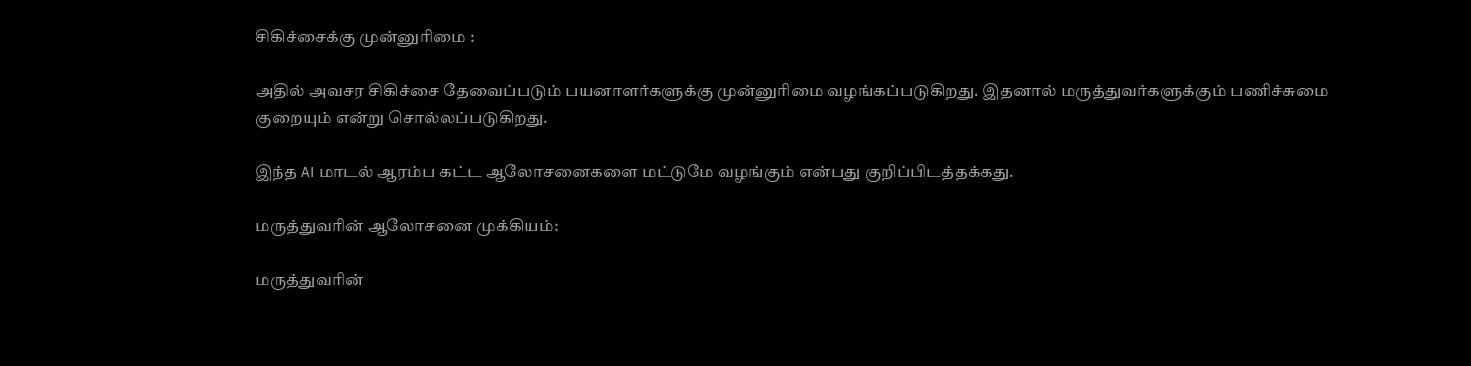சிகிச்சைக்கு முன்னுரிமை :

அதில் அவசர சிகிச்சை தேவைப்படும் பயனாளர்களுக்கு முன்னுரிமை வழங்கப்படுகிறது. இதனால் மருத்துவர்களுக்கும் பணிச்சுமை குறையும் என்று சொல்லப்படுகிறது.

இந்த AI மாடல் ஆரம்ப கட்ட ஆலோசனைகளை மட்டுமே வழங்கும் என்பது குறிப்பிடத்தக்கது.

மருத்துவரின் ஆலோசனை முக்கியம்:

மருத்துவரின்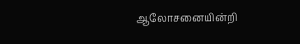ஆலோசனையின்றி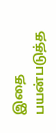இதை பயன்படுத்த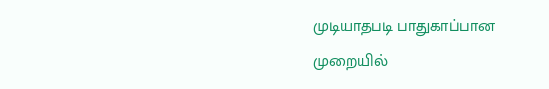முடியாதபடி பாதுகாப்பான முறையில்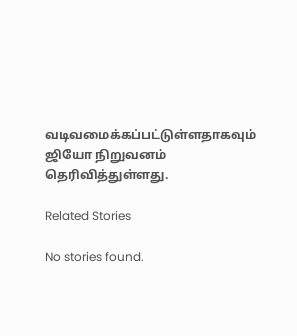வடிவமைக்கப்பட்டுள்ளதாகவும் ஜியோ நிறுவனம் தெரிவித்துள்ளது.

Related Stories

No stories found.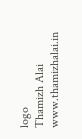logo
Thamizh Alai
www.thamizhalai.in